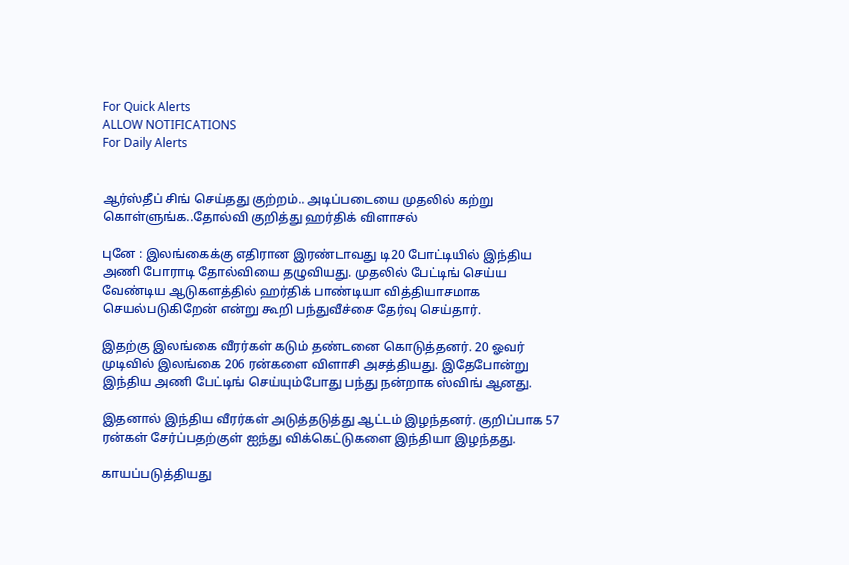For Quick Alerts
ALLOW NOTIFICATIONS
For Daily Alerts


ஆர்ஸ்தீப் சிங் செய்தது குற்றம்.. அடிப்படையை முதலில் கற்று கொள்ளுங்க..தோல்வி குறித்து ஹர்திக் விளாசல்

புனே : இலங்கைக்கு எதிரான இரண்டாவது டி20 போட்டியில் இந்திய அணி போராடி தோல்வியை தழுவியது. முதலில் பேட்டிங் செய்ய வேண்டிய ஆடுகளத்தில் ஹர்திக் பாண்டியா வித்தியாசமாக செயல்படுகிறேன் என்று கூறி பந்துவீச்சை தேர்வு செய்தார்.

இதற்கு இலங்கை வீரர்கள் கடும் தண்டனை கொடுத்தனர். 20 ஓவர் முடிவில் இலங்கை 206 ரன்களை விளாசி அசத்தியது. இதேபோன்று இந்திய அணி பேட்டிங் செய்யும்போது பந்து நன்றாக ஸ்விங் ஆனது.

இதனால் இந்திய வீரர்கள் அடுத்தடுத்து ஆட்டம் இழந்தனர். குறிப்பாக 57 ரன்கள் சேர்ப்பதற்குள் ஐந்து விக்கெட்டுகளை இந்தியா இழந்தது.

காயப்படுத்தியது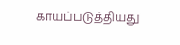காயப்படுத்தியது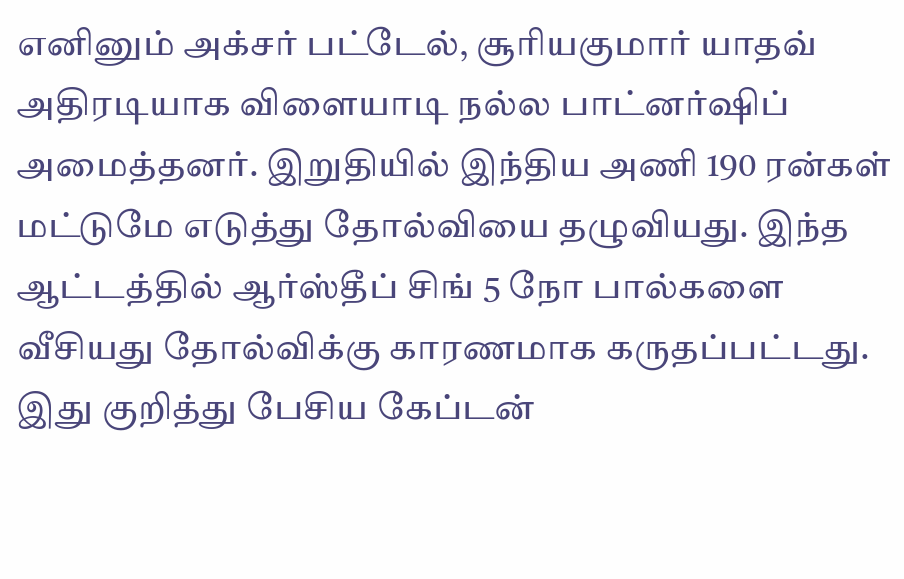எனினும் அக்சர் பட்டேல், சூரியகுமார் யாதவ் அதிரடியாக விளையாடி நல்ல பாட்னர்ஷிப் அமைத்தனர். இறுதியில் இந்திய அணி 190 ரன்கள் மட்டுமே எடுத்து தோல்வியை தழுவியது. இந்த ஆட்டத்தில் ஆர்ஸ்தீப் சிங் 5 நோ பால்களை வீசியது தோல்விக்கு காரணமாக கருதப்பட்டது. இது குறித்து பேசிய கேப்டன்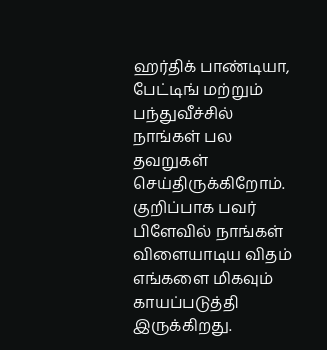ஹர்திக் பாண்டியா, பேட்டிங் மற்றும் பந்துவீச்சில் நாங்கள் பல தவறுகள் செய்திருக்கிறோம். குறிப்பாக பவர் பிளேவில் நாங்கள் விளையாடிய விதம் எங்களை மிகவும் காயப்படுத்தி இருக்கிறது.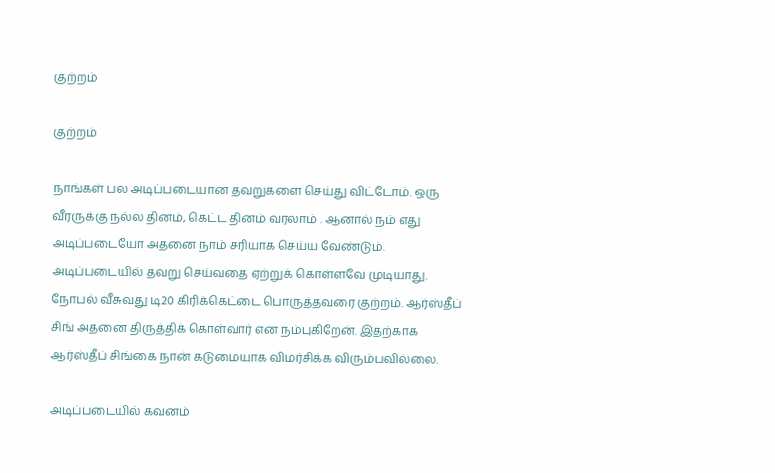குற்றம்

குற்றம்

நாங்கள் பல அடிப்படையான தவறுகளை செய்து விட்டோம். ஒரு வீரருக்கு நல்ல தினம், கெட்ட தினம் வரலாம் . ஆனால் நம் எது அடிப்படையோ அதனை நாம் சரியாக செய்ய வேண்டும். அடிப்படையில் தவறு செய்வதை ஏற்றுக் கொள்ளவே முடியாது. நோபல் வீசுவது டி20 கிரிக்கெட்டை பொருத்தவரை குற்றம். ஆர்ஸ்தீப் சிங் அதனை திருத்திக் கொள்வார் என நம்புகிறேன். இதற்காக ஆர்ஸ்தீப் சிங்கை நான் கடுமையாக விமர்சிக்க விரும்பவில்லை.

அடிப்படையில் கவனம்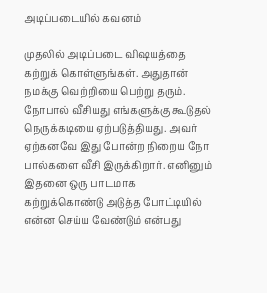அடிப்படையில் கவனம்

முதலில் அடிப்படை விஷயத்தை கற்றுக் கொள்ளுங்கள். அதுதான் நமக்கு வெற்றியை பெற்று தரும். நோபால் வீசியது எங்களுக்கு கூடுதல் நெருக்கடியை ஏற்படுத்தியது. அவர் ஏற்கனவே இது போன்ற நிறைய நோ பால்களை வீசி இருக்கிறார். எனினும் இதனை ஒரு பாடமாக கற்றுக்கொண்டு அடுத்த போட்டியில் என்ன செய்ய வேண்டும் என்பது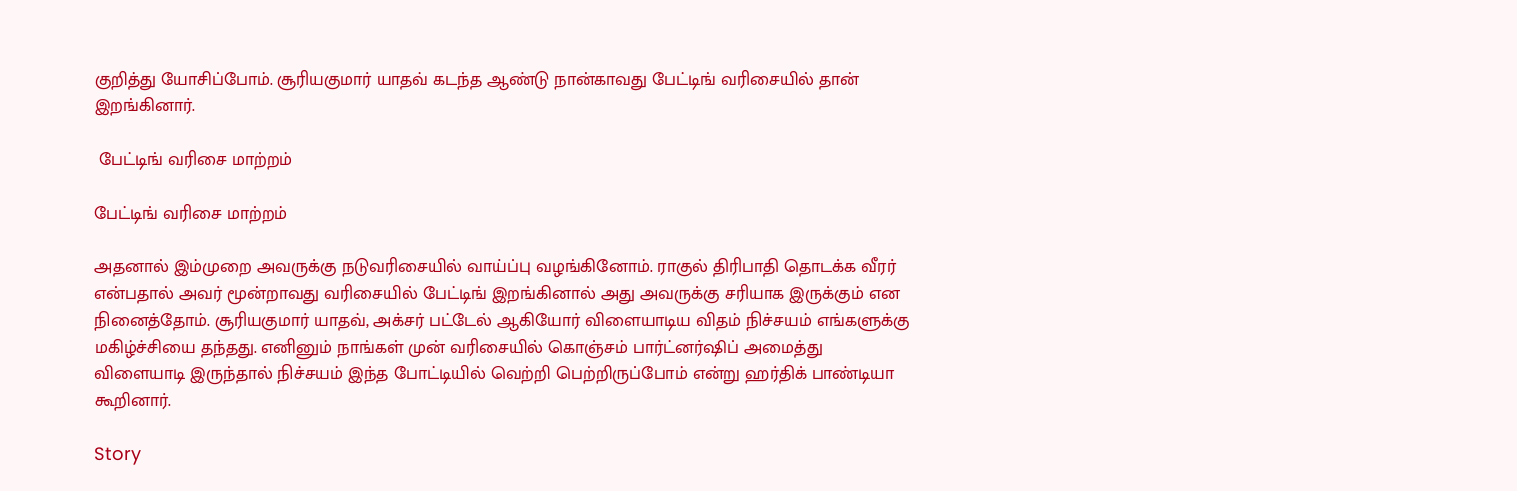குறித்து யோசிப்போம். சூரியகுமார் யாதவ் கடந்த ஆண்டு நான்காவது பேட்டிங் வரிசையில் தான் இறங்கினார்.

 பேட்டிங் வரிசை மாற்றம்

பேட்டிங் வரிசை மாற்றம்

அதனால் இம்முறை அவருக்கு நடுவரிசையில் வாய்ப்பு வழங்கினோம். ராகுல் திரிபாதி தொடக்க வீரர் என்பதால் அவர் மூன்றாவது வரிசையில் பேட்டிங் இறங்கினால் அது அவருக்கு சரியாக இருக்கும் என நினைத்தோம். சூரியகுமார் யாதவ், அக்சர் பட்டேல் ஆகியோர் விளையாடிய விதம் நிச்சயம் எங்களுக்கு மகிழ்ச்சியை தந்தது. எனினும் நாங்கள் முன் வரிசையில் கொஞ்சம் பார்ட்னர்ஷிப் அமைத்து விளையாடி இருந்தால் நிச்சயம் இந்த போட்டியில் வெற்றி பெற்றிருப்போம் என்று ஹர்திக் பாண்டியா கூறினார்.

Story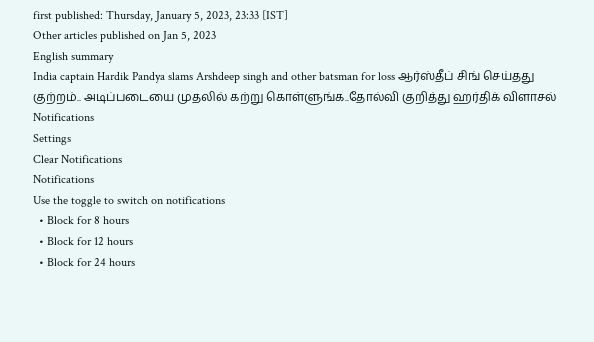first published: Thursday, January 5, 2023, 23:33 [IST]
Other articles published on Jan 5, 2023
English summary
India captain Hardik Pandya slams Arshdeep singh and other batsman for loss ஆர்ஸ்தீப் சிங் செய்தது குற்றம்.. அடிப்படையை முதலில் கற்று கொள்ளுங்க..தோல்வி குறித்து ஹர்திக் விளாசல்
Notifications
Settings
Clear Notifications
Notifications
Use the toggle to switch on notifications
  • Block for 8 hours
  • Block for 12 hours
  • Block for 24 hours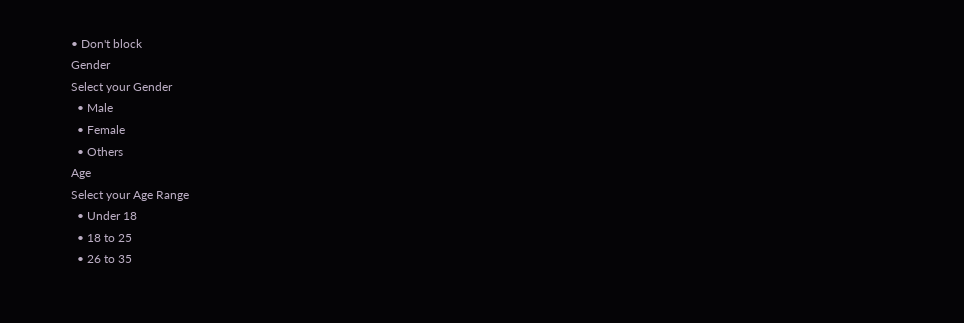• Don't block
Gender
Select your Gender
  • Male
  • Female
  • Others
Age
Select your Age Range
  • Under 18
  • 18 to 25
  • 26 to 35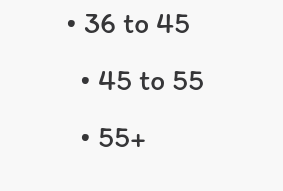• 36 to 45
  • 45 to 55
  • 55+